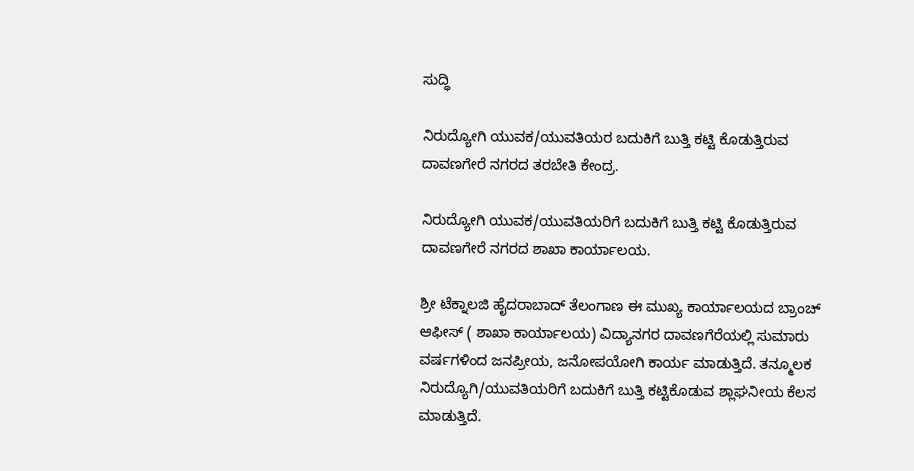ಸುದ್ಧಿ

ನಿರುದ್ಯೋಗಿ ಯುವಕ/ಯುವತಿಯರ ಬದುಕಿಗೆ ಬುತ್ತಿ ಕಟ್ಟಿ ಕೊಡುತ್ತಿರುವ ದಾವಣಗೇರೆ ನಗರದ ತರಬೇತಿ ಕೇಂದ್ರ.

ನಿರುದ್ಯೋಗಿ ಯುವಕ/ಯುವತಿಯರಿಗೆ ಬದುಕಿಗೆ ಬುತ್ತಿ ಕಟ್ಟಿ ಕೊಡುತ್ತಿರುವ ದಾವಣಗೇರೆ ನಗರದ ಶಾಖಾ ಕಾರ್ಯಾಲಯ.

ಶ್ರೀ ಟೆಕ್ನಾಲಜಿ ಹೈದರಾಬಾದ್ ತೆಲಂಗಾಣ ಈ ಮುಖ್ಯ ಕಾರ್ಯಾಲಯದ ಬ್ರಾಂಚ್ ಆಫೀಸ್ ( ಶಾಖಾ ಕಾರ್ಯಾಲಯ) ವಿದ್ಯಾನಗರ ದಾವಣಗೆರೆಯಲ್ಲಿ ಸುಮಾರು ವರ್ಷಗಳಿಂದ‌ ಜನಪ್ರೀಯ, ಜನೋಪಯೋಗಿ ಕಾರ್ಯ ಮಾಡುತ್ತಿದೆ. ತನ್ಮೂಲಕ ನಿರುದ್ಯೊಗಿ/ಯುವತಿಯರಿಗೆ ಬದುಕಿಗೆ ಬುತ್ತಿ ಕಟ್ಟಿಕೊಡುವ ಶ್ಲಾಘನೀಯ ಕೆಲಸ ಮಾಡುತ್ತಿದೆ.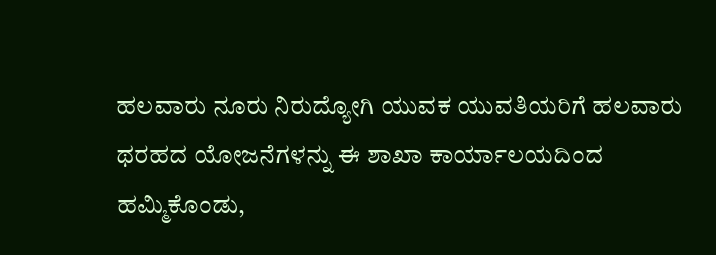ಹಲವಾರು ನೂರು ನಿರುದ್ಯೋಗಿ ಯುವಕ ಯುವತಿಯರಿಗೆ ಹಲವಾರು ಥರಹದ ಯೋಜನೆಗಳನ್ನು ಈ ಶಾಖಾ ಕಾರ್ಯಾಲಯದಿಂದ ಹಮ್ಮಿಕೊಂಡು,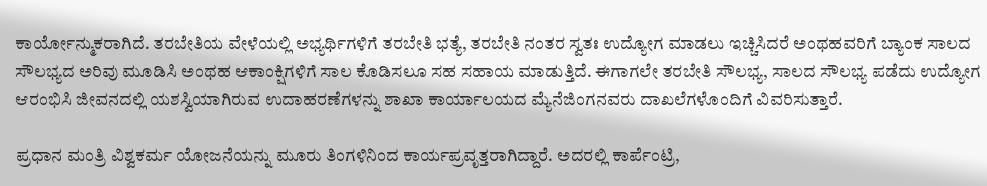ಕಾರ್ಯೋನ್ಮುಕರಾಗಿದೆ. ತರಬೇತಿಯ ವೇಳೆಯಲ್ಲಿ ಅಭ್ಯರ್ಥಿಗಳಿಗೆ ತರಬೇತಿ ಭತ್ಯೆ, ತರಬೇತಿ ನಂತರ ಸ್ವತಃ ಉದ್ಯೋಗ ಮಾಡಲು ಇಚ್ಚಿಸಿದರೆ ಅಂಥಹವರಿಗೆ ಬ್ಯಾಂಕ ಸಾಲದ ಸೌಲಭ್ಯದ ಅರಿವು ಮೂಡಿಸಿ ಅಂಥಹ ಆಕಾಂಕ್ಷಿಗಳಿಗೆ ಸಾಲ ಕೊಡಿಸಲೂ ಸಹ ಸಹಾಯ ಮಾಡುತ್ತಿದೆ. ಈಗಾಗಲೇ ತರಬೇತಿ ಸೌಲಭ್ಯ, ಸಾಲದ ಸೌಲಭ್ಯ ಪಡೆದು ಉದ್ಯೋಗ ಆರಂಭಿಸಿ ಜೀವನದಲ್ಲಿ ಯಶಸ್ವಿಯಾಗಿರುವ ಉದಾಹರಣೆಗಳನ್ನು ಶಾಖಾ ಕಾರ್ಯಾಲಯದ ಮ್ಯೆನೆಜಿಂಗನವರು ದಾಖಲೆಗಳೊಂದಿಗೆ ವಿವರಿಸುತ್ತಾರೆ.

ಪ್ರಧಾನ ಮಂತ್ರಿ ವಿಶ್ವಕರ್ಮ ಯೋಜನೆಯನ್ನು ಮೂರು ತಿಂಗಳಿನಿಂದ ಕಾರ್ಯಪ್ರವೃತ್ತರಾಗಿದ್ದಾರೆ. ಅದರಲ್ಲಿ ಕಾರ್ಪೆಂಟ್ರಿ,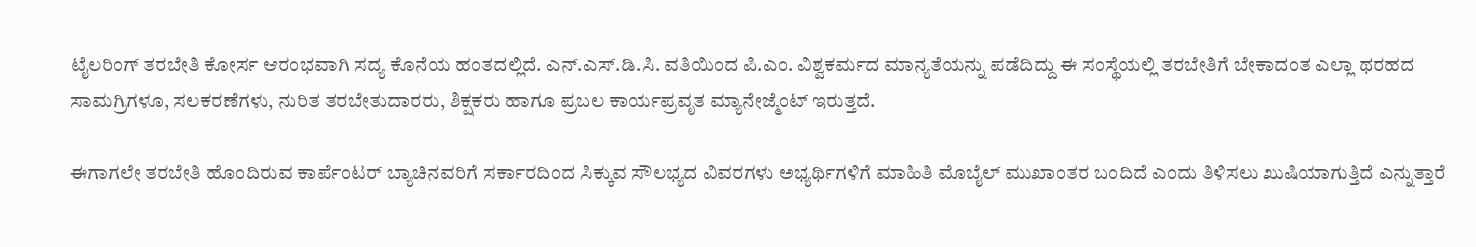ಟೈಲರಿಂಗ್ ತರಬೇತಿ ಕೋರ್ಸ ಆರಂಭವಾಗಿ ಸದ್ಯ ಕೊನೆಯ ಹಂತದಲ್ಲಿದೆ. ಎನ್‌.ಎಸ್‌.ಡಿ.ಸಿ. ವತಿಯಿಂದ ಪಿ.ಎಂ. ವಿಶ್ವಕರ್ಮದ ಮಾನ್ಯತೆಯನ್ನು ಪಡೆದಿದ್ದು ಈ ಸಂಸ್ಥೆಯಲ್ಲಿ ತರಬೇತಿಗೆ ಬೇಕಾದಂತ ಎಲ್ಲಾ ಥರಹದ ಸಾಮಗ್ರಿಗಳೂ, ಸಲಕರಣೆಗಳು, ನುರಿತ ತರಬೇತುದಾರರು, ಶಿಕ್ಷಕರು ಹಾಗೂ ಪ್ರಬಲ ಕಾರ್ಯಪ್ರವೃತ ಮ್ಯಾನೇಜ್ಮೆಂಟ್ ಇರುತ್ತದೆ.

ಈಗಾಗಲೇ ತರಬೇತಿ ಹೊಂದಿರುವ ಕಾರ್ಪೆಂಟರ್ ಬ್ಯಾಚಿನವರಿಗೆ ಸರ್ಕಾರದಿಂದ ಸಿಕ್ಕುವ ಸೌಲಭ್ಯದ ವಿವರಗಳು ಅಭ್ಯರ್ಥಿಗಳಿಗೆ ಮಾಹಿತಿ ಮೊಬೈಲ್ ಮುಖಾಂತರ ಬಂದಿದೆ ಎಂದು ತಿಳಿಸಲು ಖುಷಿಯಾಗುತ್ತಿದೆ ಎನ್ನುತ್ತಾರೆ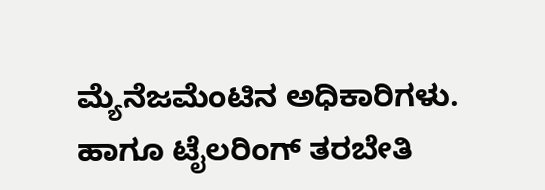ಮ್ಯೆನೆಜಮೆಂಟಿನ ಅಧಿಕಾರಿಗಳು. ಹಾಗೂ ಟೈಲರಿಂಗ್ ತರಬೇತಿ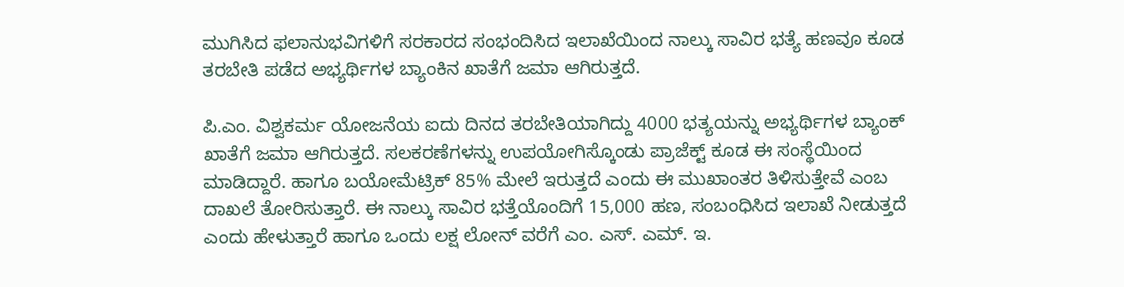ಮುಗಿಸಿದ ಫಲಾನುಭವಿಗಳಿಗೆ ಸರಕಾರದ ಸಂಭಂದಿಸಿದ ಇಲಾಖೆಯಿಂದ ನಾಲ್ಕು ಸಾವಿರ ಭತ್ಯೆ ಹಣವೂ ಕೂಡ ತರಬೇತಿ ಪಡೆದ ಅಭ್ಯರ್ಥಿಗಳ ಬ್ಯಾಂಕಿನ ಖಾತೆಗೆ ಜಮಾ ಆಗಿರುತ್ತದೆ.

ಪಿ.ಎಂ. ವಿಶ್ವಕರ್ಮ ಯೋಜನೆಯ ಐದು ದಿನದ ತರಬೇತಿಯಾಗಿದ್ದು 4000 ಭತ್ಯಯನ್ನು ಅಭ್ಯರ್ಥಿಗಳ ಬ್ಯಾಂಕ್ ಖಾತೆಗೆ ಜಮಾ ಆಗಿರುತ್ತದೆ. ಸಲಕರಣೆಗಳನ್ನು ಉಪಯೋಗಿಸ್ಕೊಂಡು ಪ್ರಾಜೆಕ್ಟ್ ಕೂಡ ಈ ಸಂಸ್ಥೆಯಿಂದ‌ ಮಾಡಿದ್ದಾರೆ. ಹಾಗೂ ಬಯೋಮೆಟ್ರಿಕ್ 85% ಮೇಲೆ ಇರುತ್ತದೆ ಎಂದು ಈ ಮುಖಾಂತರ ತಿಳಿಸುತ್ತೇವೆ ಎಂಬ ದಾಖಲೆ ತೋರಿಸುತ್ತಾರೆ. ಈ ನಾಲ್ಕು ಸಾವಿರ ಭತ್ತೆಯೊಂದಿಗೆ 15,000 ಹಣ, ಸಂಬಂಧಿಸಿದ ಇಲಾಖೆ ನೀಡುತ್ತದೆ ಎಂದು ಹೇಳುತ್ತಾರೆ ಹಾಗೂ ಒಂದು ಲಕ್ಷ ಲೋನ್ ವರೆಗೆ ಎಂ. ಎಸ್. ಎಮ್. ಇ.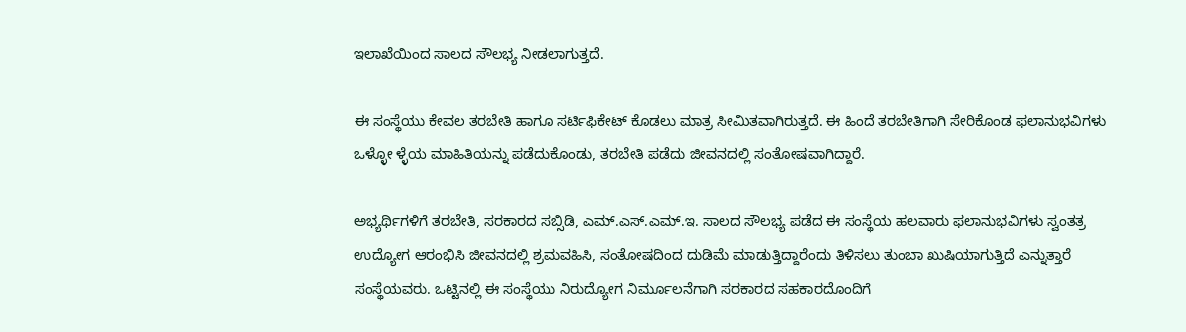ಇಲಾಖೆಯಿಂದ ಸಾಲದ ಸೌಲಭ್ಯ ನೀಡಲಾಗುತ್ತದೆ.

ಈ ಸಂಸ್ಥೆಯು ಕೇವಲ ತರಬೇತಿ ಹಾಗೂ ಸರ್ಟಿಫಿಕೇಟ್ ಕೊಡಲು ಮಾತ್ರ ಸೀಮಿತವಾಗಿರುತ್ತದೆ. ಈ ಹಿಂದೆ ತರಬೇತಿಗಾಗಿ ಸೇರಿಕೊಂಡ ಫಲಾನುಭವಿಗಳು ಒಳ್ಳೋ ಳ್ಳೆಯ ಮಾಹಿತಿಯನ್ನು ಪಡೆದುಕೊಂಡು, ತರಬೇತಿ ಪಡೆದು ಜೀವನದಲ್ಲಿ ಸಂತೋಷವಾಗಿದ್ದಾರೆ.

ಅಭ್ಯರ್ಥಿಗಳಿಗೆ ತರಬೇತಿ, ಸರಕಾರದ ಸಬ್ಸಿಡಿ, ಎಮ್.ಎಸ್.ಎಮ್.ಇ. ಸಾಲದ ಸೌಲಭ್ಯ ಪಡೆದ ಈ ಸಂಸ್ಥೆಯ ಹಲವಾರು ಫಲಾನುಭವಿಗಳು ಸ್ವಂತತ್ರ ಉದ್ಯೋಗ ಆರಂಭಿಸಿ ಜೀವನದಲ್ಲಿ ಶ್ರಮವಹಿಸಿ, ಸಂತೋಷದಿಂದ ದುಡಿಮೆ‌ ಮಾಡುತ್ತಿದ್ದಾರೆಂದು ತಿಳಿಸಲು ತುಂಬಾ ಖುಷಿಯಾಗುತ್ತಿದೆ ಎನ್ನುತ್ತಾರೆ ಸಂಸ್ಥೆಯವರು. ಒಟ್ಟಿನಲ್ಲಿ ಈ ಸಂಸ್ಥೆಯು ನಿರುದ್ಯೋಗ ನಿರ್ಮೂಲನೆಗಾಗಿ ಸರಕಾರದ ಸಹಕಾರದೊಂದಿಗೆ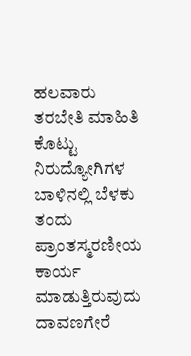ಹಲವಾರು ತರಬೇತಿ ಮಾಹಿತಿ ಕೊಟ್ಟು ನಿರುದ್ಯೋಗಿಗಳ ಬಾಳಿನಲ್ಲಿ ಬೆಳಕು ತಂದು ಪ್ರಾಂತಸ್ಮರಣೀಯ ಕಾರ್ಯ ಮಾಡುತ್ತಿರುವುದು ದಾವಣಗೇರೆ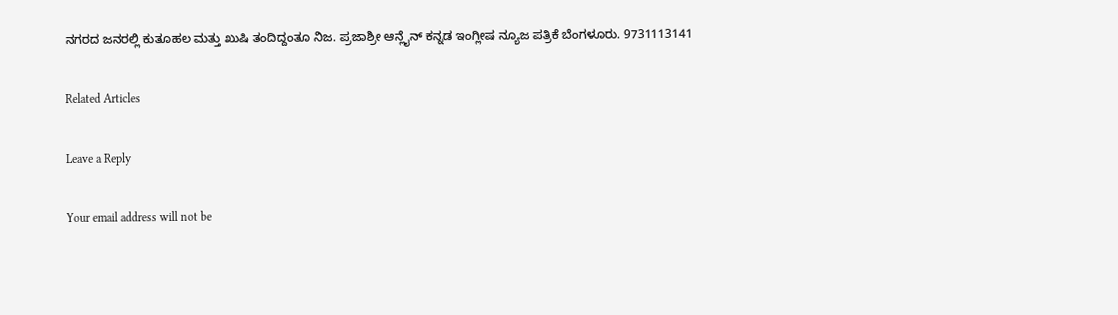ನಗರದ ಜನರಲ್ಲಿ‌ ಕುತೂಹಲ ಮತ್ತು ಖುಷಿ ತಂದಿದ್ದಂತೂ‌ ನಿಜ. ಪ್ರಜಾಶ್ರೀ ಆನ್ಲೈನ್ ಕನ್ನಡ ಇಂಗ್ಲೀಷ ನ್ಯೂಜ ಪತ್ರಿಕೆ ಬೆಂಗಳೂರು. 9731113141

Related Articles

Leave a Reply

Your email address will not be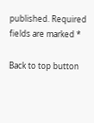published. Required fields are marked *

Back to top button